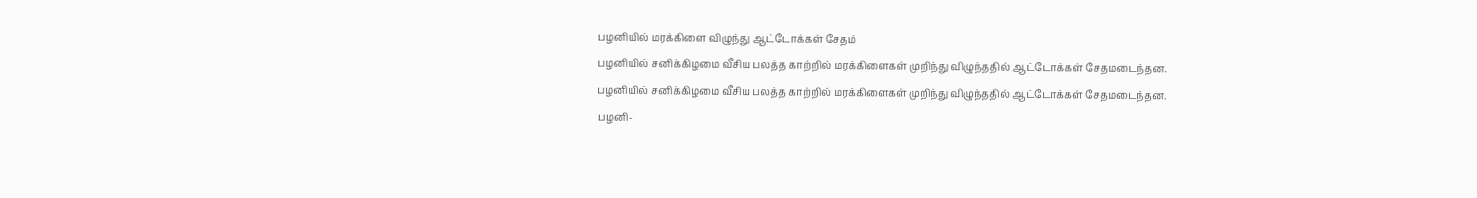பழனியில் மரக்கிளை விழுந்து ஆட்டோக்கள் சேதம்
பழனியில் சனிக்கிழமை வீசிய பலத்த காற்றில் மரக்கிளைகள் முறிந்து விழுந்ததில் ஆட்டோக்கள் சேதமடைந்தன.
பழனியில் சனிக்கிழமை வீசிய பலத்த காற்றில் மரக்கிளைகள் முறிந்து விழுந்ததில் ஆட்டோக்கள் சேதமடைந்தன.
பழனி-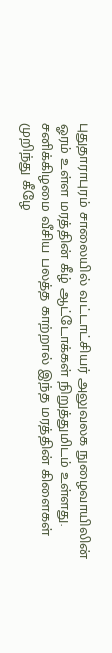புதுதாராபுரம் சாலையில் வட்டாட்சியர் அலுவலக நுழைவாயிலின் ஓரம் உள்ள மரத்தின் கீழ் ஆட்டோக்கள் நிறுத்துமிடம் உள்ளது. சனிக்கிழமை வீசிய பலத்த காற்றால் இந்த மரத்தின் கிளைகள் முறிந்து கீழே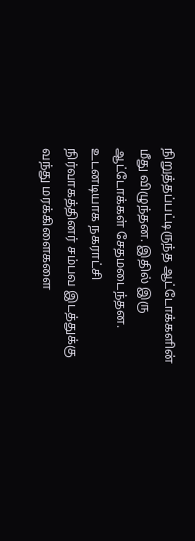நிறுத்தப்பட்டிருந்த ஆட்டோக்களின் மீது விழுந்தன. இதில் இரு ஆட்டோக்கள் சேதமடைந்தன.
உடனடியாக நகராட்சி நிர்வாகத்தினர் சம்பவ இடத்துக்கு வந்து மரக்கிளைகளை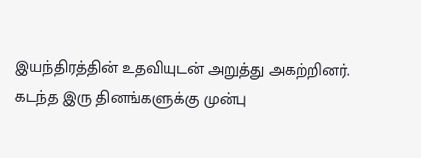இயந்திரத்தின் உதவியுடன் அறுத்து அகற்றினர். கடந்த இரு தினங்களுக்கு முன்பு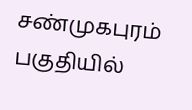சண்முகபுரம் பகுதியில்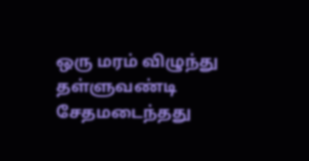ஒரு மரம் விழுந்து தள்ளுவண்டி சேதமடைந்தது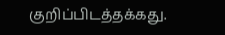குறிப்பிடத்தக்கது.